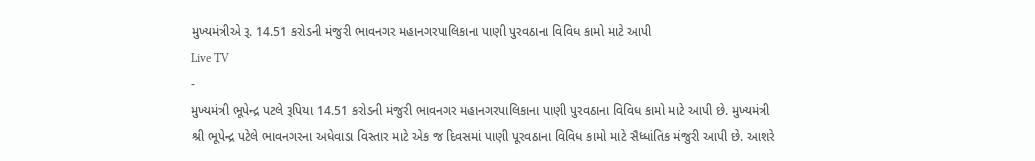મુખ્યમંત્રીએ રૂ. 14.51 કરોડની મંજુરી ભાવનગર મહાનગરપાલિકાના પાણી પુરવઠાના વિવિધ કામો માટે આપી
Live TV
-
મુખ્યમંત્રી ભૂપેન્દ્ર પટલે રૂપિયા 14.51 કરોડની મંજુરી ભાવનગર મહાનગરપાલિકાના પાણી પુરવઠાના વિવિધ કામો માટે આપી છે. મુખ્યમંત્રી શ્રી ભૂપેન્દ્ર પટેલે ભાવનગરના અધેવાડા વિસ્તાર માટે એક જ દિવસમાં પાણી પૂરવઠાના વિવિધ કામો માટે સૈધ્ધાંતિક મંજુરી આપી છે. આશરે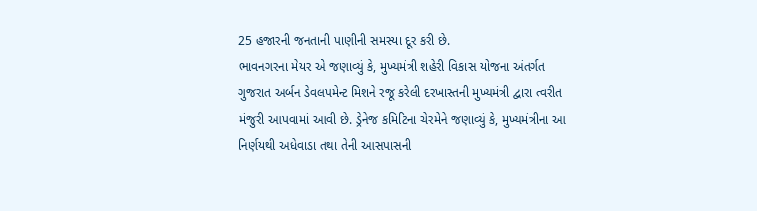25 હજારની જનતાની પાણીની સમસ્યા દૂર કરી છે.
ભાવનગરના મેયર એ જણાવ્યું કે, મુખ્યમંત્રી શહેરી વિકાસ યોજના અંતર્ગત ગુજરાત અર્બન ડેવલપમેન્ટ મિશને રજૂ કરેલી દરખાસ્તની મુખ્યમંત્રી દ્વારા ત્વરીત મંજુરી આપવામાં આવી છે. ડ્રેનેજ કમિટિના ચેરમેને જણાવ્યું કે, મુખ્યમંત્રીના આ નિર્ણયથી અધેવાડા તથા તેની આસપાસની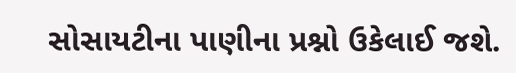સોસાયટીના પાણીના પ્રશ્નો ઉકેલાઈ જશે.